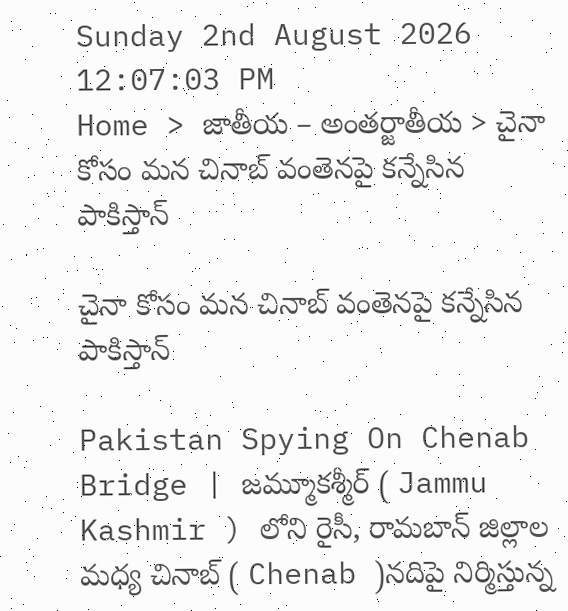Sunday 2nd August 2026
12:07:03 PM
Home > జాతీయ – అంతర్జాతీయ > చైనా కోసం మన చినాబ్ వంతెనపై కన్నేసిన పాకిస్తాన్

చైనా కోసం మన చినాబ్ వంతెనపై కన్నేసిన పాకిస్తాన్

Pakistan Spying On Chenab Bridge | జమ్మూకశ్మీర్ ( Jammu Kashmir ) లోని రైసీ, రామబాన్ జిల్లాల మధ్య చినాబ్ ( Chenab )నదిపై నిర్మిస్తున్న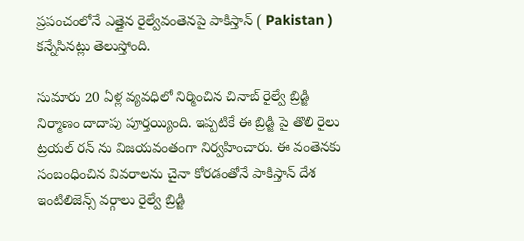ప్రపంచంలోనే ఎత్తైన రైల్వేవంతెనపై పాకిస్తాన్ ( Pakistan ) కన్నేసినట్లు తెలుస్తోంది.

సుమారు 20 ఏళ్ల వ్యవధిలో నిర్మించిన చినాబ్ రైల్వే బ్రిడ్జి నిర్మాణం దాదాపు పూర్తయ్యింది. ఇప్పటికే ఈ బ్రిడ్జి పై తొలి రైలు ట్రయల్ రన్ ను విజయవంతంగా నిర్వహించారు. ఈ వంతెనకు సంబంధించిన వివరాలను చైనా కోరడంతోనే పాకిస్తాన్ దేశ ఇంటిలిజెన్స్ వర్గాలు రైల్వే బ్రిడ్జి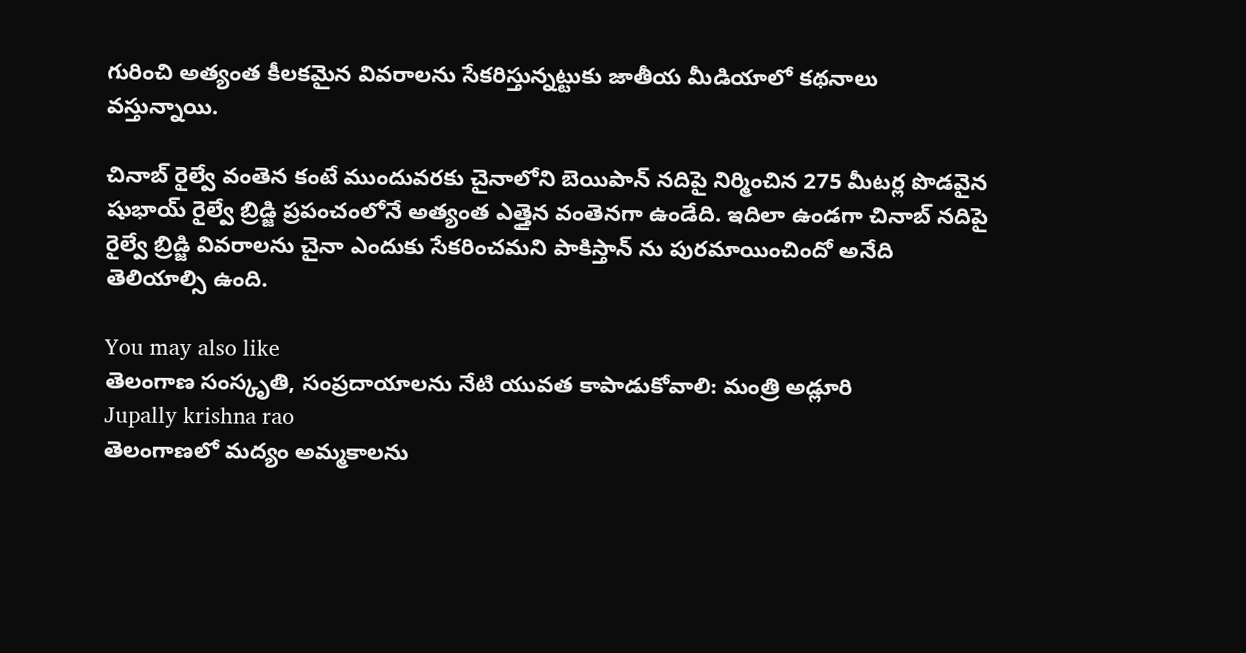గురించి అత్యంత కీలకమైన వివరాలను సేకరిస్తున్నట్టుకు జాతీయ మీడియాలో కథనాలు వస్తున్నాయి.

చినాబ్ రైల్వే వంతెన కంటే ముందువరకు చైనాలోని బెయిపాన్ నదిపై నిర్మించిన 275 మీటర్ల పొడవైన షుభాయ్ రైల్వే బ్రిడ్జి ప్రపంచంలోనే అత్యంత ఎత్తైన వంతెనగా ఉండేది. ఇదిలా ఉండగా చినాబ్ నదిపై రైల్వే బ్రిడ్జి వివరాలను చైనా ఎందుకు సేకరించమని పాకిస్తాన్ ను పురమాయించిందో అనేది తెలియాల్సి ఉంది.

You may also like
తెలంగాణ సంస్కృతి, సంప్రదాయాలను నేటి యువత కాపాడుకోవాలి: మంత్రి అడ్లూరి
Jupally krishna rao
తెలంగాణలో మ‌ద్యం అమ్మ‌కాల‌ను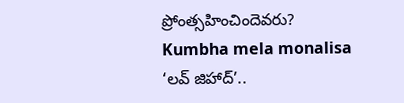ప్రోంత్స‌హించిందెవ‌రు?
Kumbha mela monalisa
‘లవ్ జిహాద్’..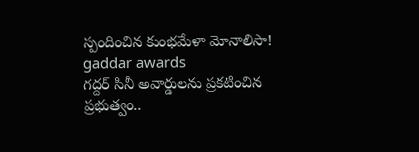స్పందించిన కుంభమేళా మోనాలిసా!
gaddar awards
గద్దర్ సినీ అవార్డులను ప్రకటించిన ప్రభుత్వం..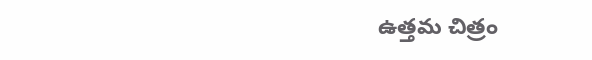ఉత్తమ చిత్రం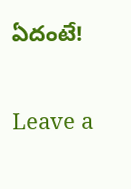ఏదంటే!

Leave a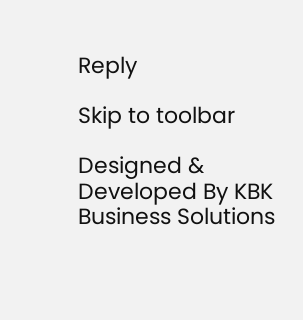Reply

Skip to toolbar

Designed & Developed By KBK Business Solutions